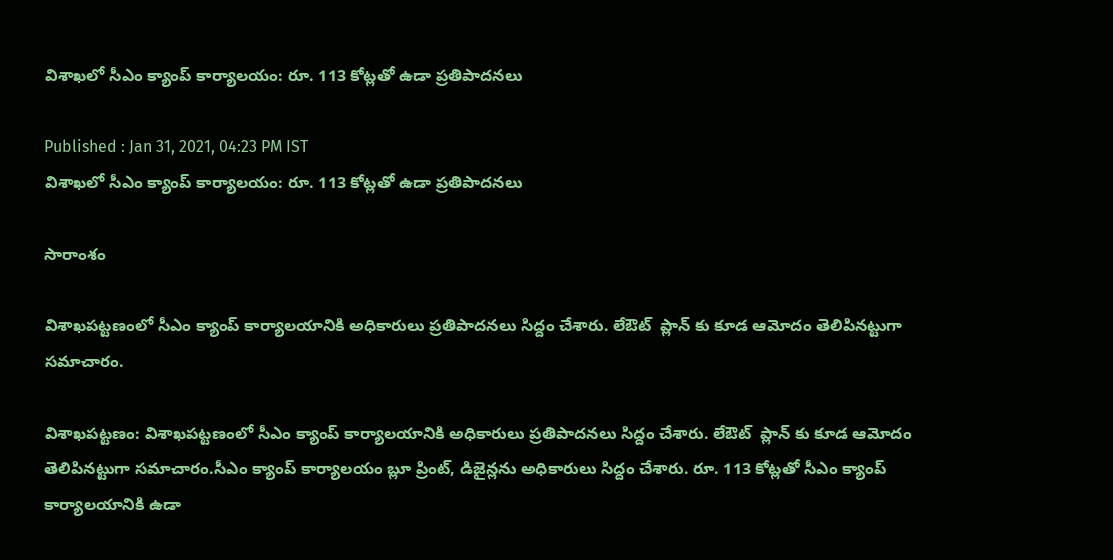విశాఖలో సీఎం క్యాంప్ కార్యాలయం: రూ. 113 కోట్లతో ఉడా ప్రతిపాదనలు

Published : Jan 31, 2021, 04:23 PM IST
విశాఖలో సీఎం క్యాంప్ కార్యాలయం: రూ. 113 కోట్లతో ఉడా ప్రతిపాదనలు

సారాంశం

విశాఖపట్టణంలో సీఎం క్యాంప్ కార్యాలయానికి అధికారులు ప్రతిపాదనలు సిద్దం చేశారు. లేఔట్  ప్లాన్ కు కూడ ఆమోదం తెలిపినట్టుగా సమాచారం.

విశాఖపట్టణం: విశాఖపట్టణంలో సీఎం క్యాంప్ కార్యాలయానికి అధికారులు ప్రతిపాదనలు సిద్దం చేశారు. లేఔట్  ప్లాన్ కు కూడ ఆమోదం తెలిపినట్టుగా సమాచారం.సీఎం క్యాంప్ కార్యాలయం బ్లూ ప్రింట్, డిజైన్లను అధికారులు సిద్దం చేశారు. రూ. 113 కోట్లతో సీఎం క్యాంప్ కార్యాలయానికి ఉడా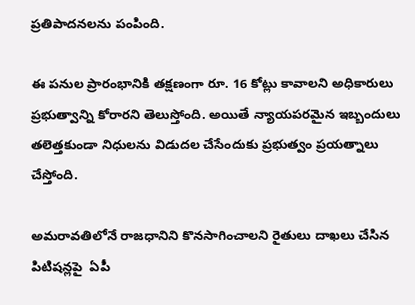ప్రతిపాదనలను పంపింది.

ఈ పనుల ప్రారంభానికి తక్షణంగా రూ. 16 కోట్లు కావాలని అధికారులు ప్రభుత్వాన్ని కోరారని తెలుస్తోంది. అయితే న్యాయపరమైన ఇబ్బందులు తలెత్తకుండా నిధులను విడుదల చేసేందుకు ప్రభుత్వం ప్రయత్నాలు చేస్తోంది.

అమరావతిలోనే రాజధానిని కొనసాగించాలని రైతులు దాఖలు చేసిన పిటిషన్లపై  ఏపీ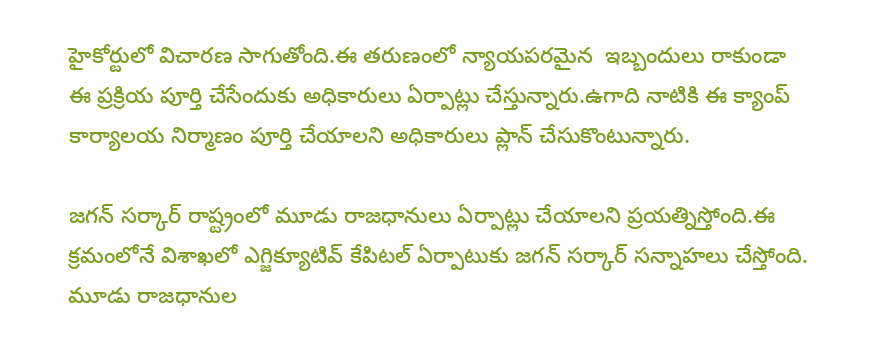హైకోర్టులో విచారణ సాగుతోంది.ఈ తరుణంలో న్యాయపరమైన  ఇబ్బందులు రాకుండా  ఈ ప్రక్రియ పూర్తి చేసేందుకు అధికారులు ఏర్పాట్లు చేస్తున్నారు.ఉగాది నాటికి ఈ క్యాంప్ కార్యాలయ నిర్మాణం పూర్తి చేయాలని అధికారులు ప్లాన్ చేసుకొంటున్నారు.

జగన్ సర్కార్ రాష్ట్రంలో మూడు రాజధానులు ఏర్పాట్లు చేయాలని ప్రయత్నిస్తోంది.ఈ క్రమంలోనే విశాఖలో ఎగ్జిక్యూటివ్ కేపిటల్ ఏర్పాటుకు జగన్ సర్కార్ సన్నాహలు చేస్తోంది. మూడు రాజధానుల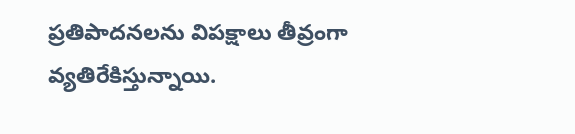ప్రతిపాదనలను విపక్షాలు తీవ్రంగా వ్యతిరేకిస్తున్నాయి.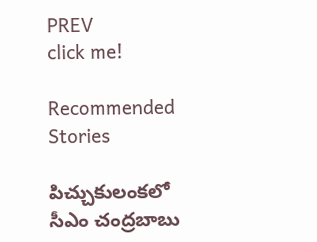PREV
click me!

Recommended Stories

పిచ్చుకులంకలో సీఎం చంద్రబాబు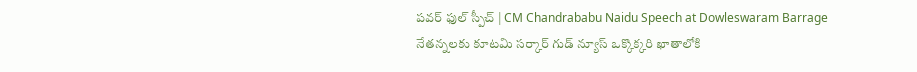పవర్ ఫుల్ స్పీచ్ | CM Chandrababu Naidu Speech at Dowleswaram Barrage
నేతన్నలకు కూటమి సర్కార్ గుడ్ న్యూస్ ఒక్కొక్కరి ఖాతాలోకి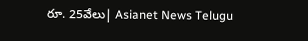రూ. 25వేలు| Asianet News Telugu